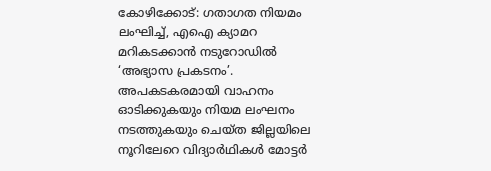കോഴിക്കോട്: ഗതാഗത നിയമം ലംഘിച്ച്, എഐ ക്യാമറ മറികടക്കാൻ നടുറോഡിൽ ‘അഭ്യാസ പ്രകടനം’. അപകടകരമായി വാഹനം ഓടിക്കുകയും നിയമ ലംഘനം നടത്തുകയും ചെയ്ത ജില്ലയിലെ നൂറിലേറെ വിദ്യാർഥികൾ മോട്ടർ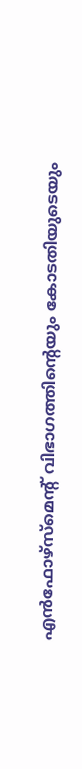എൻഫോഴ്സ്മെന്റ് വിഭാഗത്തിന്റെയും കോടതിയുടെയും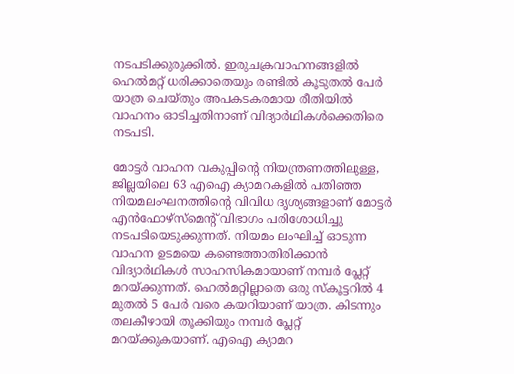നടപടിക്കുരുക്കിൽ. ഇരുചക്രവാഹനങ്ങളിൽ ഹെൽമറ്റ് ധരിക്കാതെയും രണ്ടിൽ കൂടുതൽ പേർ യാത്ര ചെയ്തും അപകടകരമായ രീതിയിൽ വാഹനം ഓടിച്ചതിനാണ് വിദ്യാർഥികൾക്കെതിരെ നടപടി.

മോട്ടർ വാഹന വകുപ്പിന്റെ നിയന്ത്രണത്തിലുള്ള, ജില്ലയിലെ 63 എഐ ക്യാമറകളിൽ പതിഞ്ഞ നിയമലംഘനത്തിന്റെ വിവിധ ദൃശ്യങ്ങളാണ് മോട്ടർ എൻഫോഴ്സ്മെന്റ് വിഭാഗം പരിശോധിച്ചു നടപടിയെടുക്കുന്നത്. നിയമം ലംഘിച്ച് ഓടുന്ന വാഹന ഉടമയെ കണ്ടെത്താതിരിക്കാൻ വിദ്യാർഥികൾ സാഹസികമായാണ് നമ്പർ പ്ലേറ്റ് മറയ്ക്കുന്നത്. ഹെൽമറ്റില്ലാതെ ഒരു സ്കൂട്ടറിൽ 4 മുതൽ 5 പേർ വരെ കയറിയാണ് യാത്ര. കിടന്നും തലകീഴായി തൂക്കിയും നമ്പർ പ്ലേറ്റ് മറയ്ക്കുകയാണ്. എഐ ക്യാമറ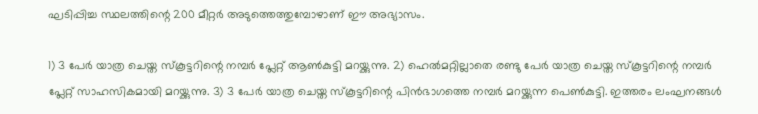ഘടിപ്പിച്ച സ്ഥലത്തിന്റെ 200 മീറ്റർ അടുത്തെത്തുമ്പോഴാണ് ഈ അഭ്യാസം.

1) 3 പേർ യാത്ര ചെയ്ത സ്കൂട്ടറിന്റെ നമ്പർ പ്ലേറ്റ് ആൺകുട്ടി മറയ്ക്കുന്നു. 2) ഹെൽമറ്റില്ലാതെ രണ്ടു പേർ യാത്ര ചെയ്ത സ്കൂട്ടറിന്റെ നമ്പർ പ്ലേറ്റ് സാഹസികമായി മറയ്ക്കുന്നു. 3) 3 പേർ യാത്ര ചെയ്ത സ്കൂട്ടറിന്റെ പിൻഭാഗത്തെ നമ്പർ മറയ്ക്കുന്ന പെൺകുട്ടി. ഇത്തരം ലംഘനങ്ങൾ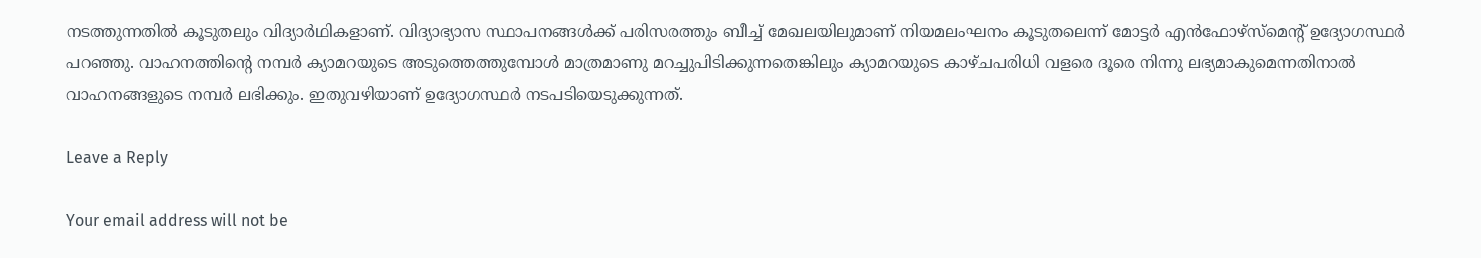നടത്തുന്നതിൽ കൂടുതലും വിദ്യാർഥികളാണ്. വിദ്യാഭ്യാസ സ്ഥാപനങ്ങൾക്ക് പരിസരത്തും ബീച്ച് മേഖലയിലുമാണ് നിയമലംഘനം കൂടുതലെന്ന് മോട്ടർ എൻഫോഴ്സ്മെന്റ് ഉദ്യോഗസ്ഥർ പറഞ്ഞു. വാഹനത്തിന്റെ നമ്പർ ക്യാമറയുടെ അടുത്തെത്തുമ്പോൾ മാത്രമാണു മറച്ചുപിടിക്കുന്നതെങ്കിലും ക്യാമറയുടെ കാഴ്ചപരിധി വളരെ ദൂരെ നിന്നു ലഭ്യമാകുമെന്നതിനാൽ വാഹനങ്ങളുടെ നമ്പർ ലഭിക്കും. ഇതുവഴിയാണ് ഉദ്യോഗസ്ഥർ നടപടിയെടുക്കുന്നത്.

Leave a Reply

Your email address will not be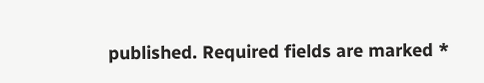published. Required fields are marked *